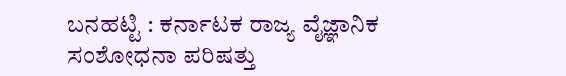ಬನಹಟ್ಟಿ : ಕರ್ನಾಟಕ ರಾಜ್ಯ ವೈಜ್ಞಾನಿಕ ಸಂಶೋಧನಾ ಪರಿಷತ್ತು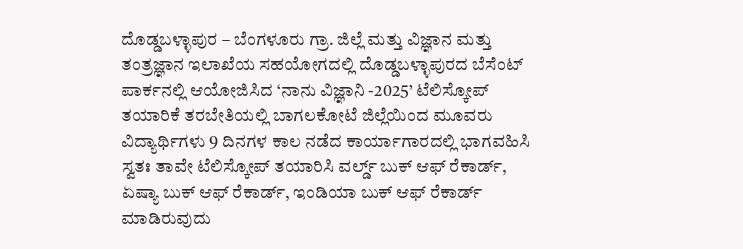ದೊಡ್ಡಬಳ್ಳಾಪುರ – ಬೆಂಗಳೂರು ಗ್ರಾ. ಜಿಲ್ಲೆ ಮತ್ತು ವಿಜ್ಞಾನ ಮತ್ತು ತಂತ್ರಜ್ಞಾನ ಇಲಾಖೆಯ ಸಹಯೋಗದಲ್ಲಿ ದೊಡ್ಡಬಳ್ಳಾಪುರದ ಬೆಸೆಂಟ್ ಪಾರ್ಕನಲ್ಲಿ ಆಯೋಜಿಸಿದ ‘ನಾನು ವಿಜ್ಞಾನಿ -2025’ ಟೆಲಿಸ್ಕೋಪ್ ತಯಾರಿಕೆ ತರಬೇತಿಯಲ್ಲಿ ಬಾಗಲಕೋಟೆ ಜಿಲ್ಲೆಯಿಂದ ಮೂವರು ವಿದ್ಯಾರ್ಥಿಗಳು 9 ದಿನಗಳ ಕಾಲ ನಡೆದ ಕಾರ್ಯಾಗಾರದಲ್ಲಿ ಭಾಗವಹಿಸಿ ಸ್ವತಃ ತಾವೇ ಟೆಲಿಸ್ಕೋಪ್ ತಯಾರಿಸಿ ವರ್ಲ್ಡ್ ಬುಕ್ ಆಫ್ ರೆಕಾರ್ಡ್, ಏಷ್ಯಾ ಬುಕ್ ಆಫ್ ರೆಕಾರ್ಡ್, ಇಂಡಿಯಾ ಬುಕ್ ಆಫ್ ರೆಕಾರ್ಡ್ ಮಾಡಿರುವುದು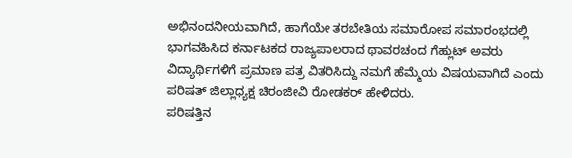ಅಭಿನಂದನೀಯವಾಗಿದೆ, ಹಾಗೆಯೇ ತರಬೇತಿಯ ಸಮಾರೋಪ ಸಮಾರಂಭದಲ್ಲಿ ಭಾಗವಹಿಸಿದ ಕರ್ನಾಟಕದ ರಾಜ್ಯಪಾಲರಾದ ಥಾವರಚಂದ ಗೆಹ್ಲುಟ್ ಅವರು ವಿದ್ಯಾರ್ಥಿಗಳಿಗೆ ಪ್ರಮಾಣ ಪತ್ರ ವಿತರಿಸಿದ್ದು ನಮಗೆ ಹೆಮ್ಮೆಯ ವಿಷಯವಾಗಿದೆ ಎಂದು ಪರಿಷತ್ ಜಿಲ್ಲಾಧ್ಯಕ್ಷ ಚಿರಂಜೀವಿ ರೋಡಕರ್ ಹೇಳಿದರು.
ಪರಿಷತ್ತಿನ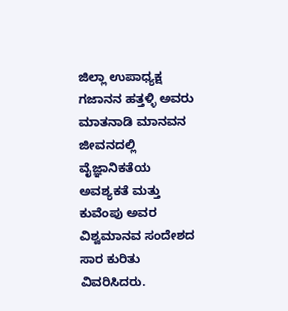ಜಿಲ್ಲಾ ಉಪಾಧ್ಯಕ್ಷ ಗಜಾನನ ಹತ್ತಳ್ಳಿ ಅವರು ಮಾತನಾಡಿ ಮಾನವನ ಜೀವನದಲ್ಲಿ ವೈಜ್ಞಾನಿಕತೆಯ ಅವಶ್ಯಕತೆ ಮತ್ತು ಕುವೆಂಪು ಅವರ ವಿಶ್ವಮಾನವ ಸಂದೇಶದ ಸಾರ ಕುರಿತು ವಿವರಿಸಿದರು.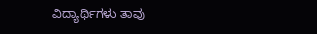ವಿದ್ಯಾರ್ಥಿಗಳು ತಾವು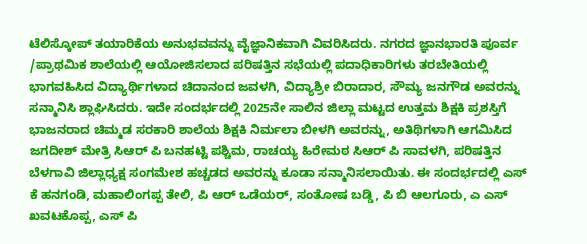ಟೆಲಿಸ್ಕೋಪ್ ತಯಾರಿಕೆಯ ಅನುಭವವನ್ನು ವೈಜ್ಞಾನಿಕವಾಗಿ ವಿವರಿಸಿದರು. ನಗರದ ಜ್ಞಾನಭಾರತಿ ಪೂರ್ವ /ಪ್ರಾಥಮಿಕ ಶಾಲೆಯಲ್ಲಿ ಆಯೋಜಿಸಲಾದ ಪರಿಷತ್ತಿನ ಸಭೆಯಲ್ಲಿ ಪದಾಧಿಕಾರಿಗಳು ತರಬೇತಿಯಲ್ಲಿ ಭಾಗವಹಿಸಿದ ವಿದ್ಯಾರ್ಥಿಗಳಾದ ಚಿದಾನಂದ ಜವಳಗಿ, ವಿದ್ಯಾಶ್ರೀ ಬಿರಾದಾರ, ಸೌಮ್ಯ ಜನಗೌಡ ಅವರನ್ನು ಸನ್ಮಾನಿಸಿ ಶ್ಲಾಘಿಸಿದರು. ಇದೇ ಸಂದರ್ಭದಲ್ಲಿ 2025ನೇ ಸಾಲಿನ ಜಿಲ್ಲಾ ಮಟ್ಟದ ಉತ್ತಮ ಶಿಕ್ಷಕಿ ಪ್ರಶಸ್ತಿಗೆ ಭಾಜನರಾದ ಚಿಮ್ಮಡ ಸರಕಾರಿ ಶಾಲೆಯ ಶಿಕ್ಷಕಿ ನಿರ್ಮಲಾ ಬೀಳಗಿ ಅವರನ್ನು, ಅತಿಥಿಗಳಾಗಿ ಆಗಮಿಸಿದ ಜಗದೀಶ್ ಮೇತ್ರಿ ಸಿಆರ್ ಪಿ ಬನಹಟ್ಟಿ ಪಶ್ಚಿಮ, ರಾಚಯ್ಯ ಹಿರೇಮಠ ಸಿಆರ್ ಪಿ ಸಾವಳಗಿ, ಪರಿಷತ್ತಿನ ಬೆಳಗಾವಿ ಜಿಲ್ಲಾಧ್ಯಕ್ಷ ಸಂಗಮೇಶ ಹಚ್ಚಡದ ಅವರನ್ನು ಕೂಡಾ ಸನ್ಮಾನಿಸಲಾಯಿತು. ಈ ಸಂದರ್ಭದಲ್ಲಿ ಎಸ್ ಕೆ ಹನಗಂಡಿ, ಮಹಾಲಿಂಗಪ್ಪ ತೇಲಿ, ಪಿ ಆರ್ ಒಡೆಯರ್, ಸಂತೋಷ ಬಡ್ಡಿ, ಪಿ ಬಿ ಆಲಗೂರು, ಎ ಎಸ್ ಖವಟಕೊಪ್ಪ, ಎಸ್ ಪಿ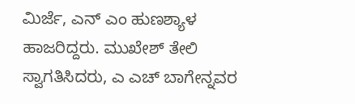ಮಿರ್ಜೆ, ಎನ್ ಎಂ ಹುಣಶ್ಯಾಳ ಹಾಜರಿದ್ದರು. ಮುಖೇಶ್ ತೇಲಿ ಸ್ವಾಗತಿಸಿದರು, ಎ ಎಚ್ ಬಾಗೇನ್ನವರ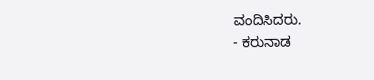ವಂದಿಸಿದರು.
- ಕರುನಾಡ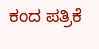ಕಂದ ಪತ್ರಿಕೆ